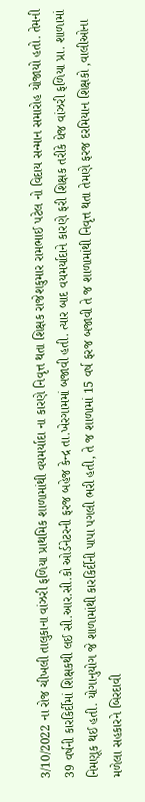3/10/2022 ના રોજ ચીખલી તાલુકાના વાંઝરી ફળિયા પ્રાથમિક શાળામાંથી વયમર્યાદા ના કારણે નિવૃત્ત થતા શિક્ષક રાજેશકુમાર રામભાઈ પટેલ નો વિદાય સન્માન સમારોહ યોજાયો હતો. તેમની 39 વર્ષની કારકિર્દીમાં શિક્ષકથી લઈ સી.આર.સી.કો ઓર્ડનેટરની ફરજ બહેજ કેન્દ્ર તા.ખેરગામમાં બજાવી હતી. ત્યાર બાદ વયમર્યાદાને કારણે ફરી શિક્ષક તરીકે ધેજ વાંઝરી ફળિયા પ્રા. શાળામાં નિમણૂક થઈ હતી. યોગાનુયોગ જે શાળામાંથી કારકિર્દીની પાપા પગલી ભરી હતી, તે જ શાળામાં 15 વર્ષ ફરજ બજાવી તે જ શાળામાંથી નિવૃત્ત થતા તેમણે ફરજ દરમિયાન શિક્ષકો ,વાલીઓના મળેલા સહકારને બિરદાવી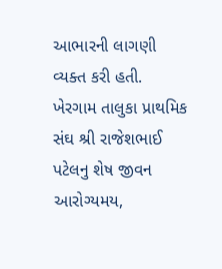આભારની લાગણી વ્યક્ત કરી હતી.
ખેરગામ તાલુકા પ્રાથમિક સંઘ શ્રી રાજેશભાઈ પટેલનુ શેષ જીવન આરોગ્યમય,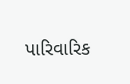પારિવારિક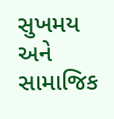સુખમય અને સામાજિક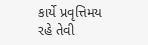કાર્યે પ્રવૃત્તિમય રહે તેવી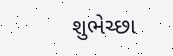શુભેચ્છા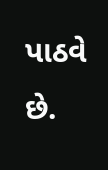પાઠવે છે.